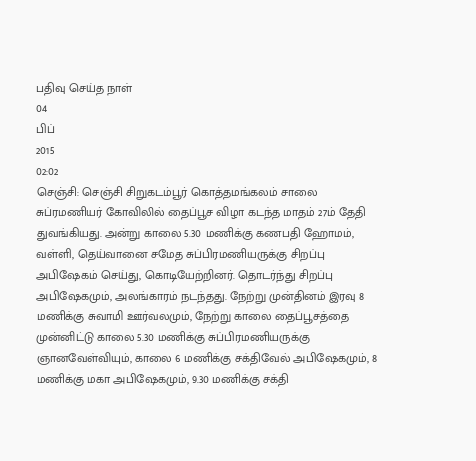பதிவு செய்த நாள்
04
பிப்
2015
02:02
செஞ்சி: செஞ்சி சிறுகடம்பூர் கொத்தமங்கலம் சாலை சுப்ரமணியர் கோவிலில் தைப்பூச விழா கடந்த மாதம் 27ம் தேதி துவங்கியது. அன்று காலை 5.30 மணிக்கு கணபதி ஹோமம், வள்ளி, தெய்வானை சமேத சுப்பிரமணியருக்கு சிறப்பு அபிஷேகம் செய்து, கொடியேற்றினர். தொடர்ந்து சிறப்பு அபிஷேகமும், அலங்காரம் நடந்தது. நேற்று முன்தினம் இரவு 8 மணிக்கு சுவாமி ஊர்வலமும், நேற்று காலை தைப்பூசத்தை முன்னிட்டு காலை 5.30 மணிக்கு சுப்பிரமணியருக்கு ஞானவேள்வியும், காலை 6 மணிக்கு சக்திவேல் அபிஷேகமும், 8 மணிக்கு மகா அபிஷேகமும், 9.30 மணிக்கு சக்தி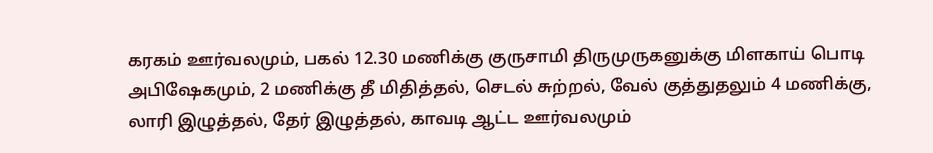கரகம் ஊர்வலமும், பகல் 12.30 மணிக்கு குருசாமி திருமுருகனுக்கு மிளகாய் பொடி அபிஷேகமும், 2 மணிக்கு தீ மிதித்தல், செடல் சுற்றல், வேல் குத்துதலும் 4 மணிக்கு, லாரி இழுத்தல், தேர் இழுத்தல், காவடி ஆட்ட ஊர்வலமும்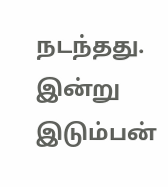நடந்தது. இன்று இடும்பன்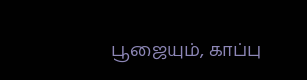பூஜையும், காப்பு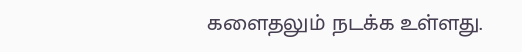களைதலும் நடக்க உள்ளது.